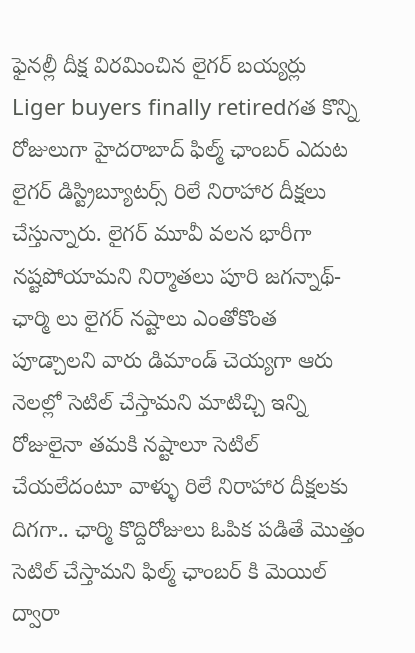ఫైనల్లీ దీక్ష విరమించిన లైగర్ బయ్యర్లు
Liger buyers finally retiredగత కొన్ని రోజులుగా హైదరాబాద్ ఫిల్మ్ ఛాంబర్ ఎదుట లైగర్ డిస్ట్రిబ్యూటర్స్ రిలే నిరాహార దీక్షలు చేస్తున్నారు. లైగర్ మూవీ వలన భారీగా నష్టపోయామని నిర్మాతలు పూరి జగన్నాథ్-ఛార్మి లు లైగర్ నష్టాలు ఎంతోకొంత పూడ్చాలని వారు డిమాండ్ చెయ్యగా ఆరు నెలల్లో సెటిల్ చేస్తామని మాటిచ్చి ఇన్ని రోజులైనా తమకి నష్టాలూ సెటిల్ చేయలేదంటూ వాళ్ళు రిలే నిరాహార దీక్షలకు దిగగా.. ఛార్మి కొద్దిరోజులు ఓపిక పడితే మొత్తం సెటిల్ చేస్తామని ఫిల్మ్ ఛాంబర్ కి మెయిల్ ద్వారా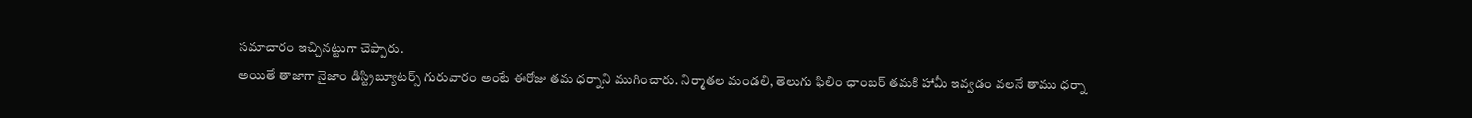సమాచారం ఇచ్చినట్టుగా చెప్పారు.
అయితే తాజాగా నైజాం డిస్ట్రిబ్యూటర్స్ గురువారం అంటే ఈరోజు తమ ధర్నాని ముగించారు. నిర్మాతల మండలి, తెలుగు ఫిలిం ఛాంబర్ తమకి హామీ ఇవ్వడం వలనే తాము ధర్నా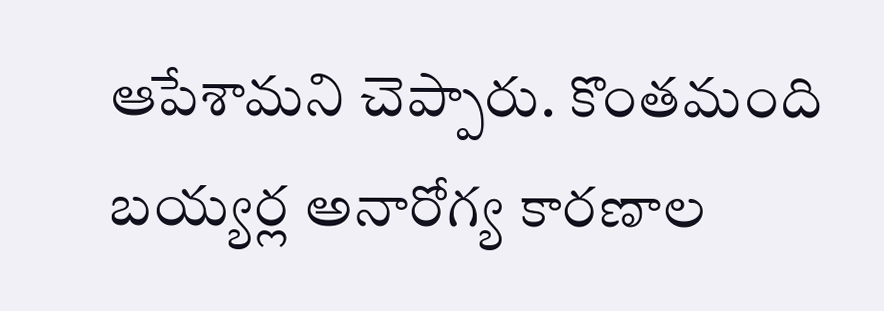ఆపేశామని చెప్పారు. కొంతమంది బయ్యర్ల అనారోగ్య కారణాల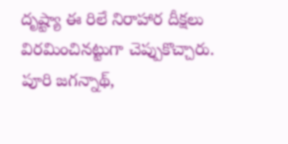దృష్ట్యా ఈ రిలే నిరాహార దీక్షలు విరమించినట్టుగా చెప్పుకొచ్చారు. పూరి జగన్నాథ్,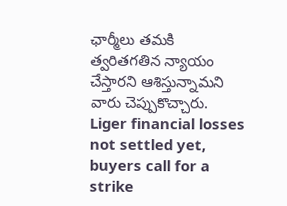ఛార్మీలు తమకి త్వరితగతిన న్యాయం చేస్తారని ఆశిస్తున్నామని వారు చెప్పుకొచ్చారు.
Liger financial losses not settled yet, buyers call for a strike